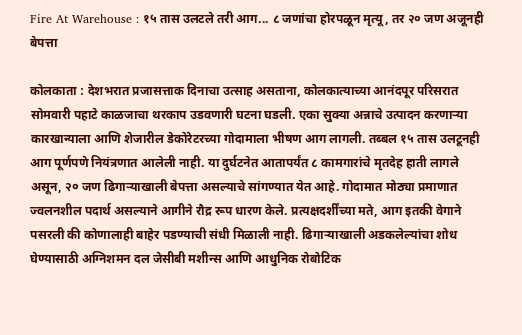Fire At Warehouse : १५ तास उलटले तरी आग... ८ जणांचा होरपळून मृत्यू, तर २० जण अजूनही बेपत्ता

कोलकाता : देशभरात प्रजासत्ताक दिनाचा उत्साह असताना, कोलकात्याच्या आनंदपूर परिसरात सोमवारी पहाटे काळजाचा थरकाप उडवणारी घटना घडली. एका सुक्या अन्नाचे उत्पादन करणाऱ्या कारखान्याला आणि शेजारील डेकोरेटरच्या गोदामाला भीषण आग लागली. तब्बल १५ तास उलटूनही आग पूर्णपणे नियंत्रणात आलेली नाही. या दुर्घटनेत आतापर्यंत ८ कामगारांचे मृतदेह हाती लागले असून, २० जण ढिगाऱ्याखाली बेपत्ता असल्याचे सांगण्यात येत आहे. गोदामात मोठ्या प्रमाणात ज्वलनशील पदार्थ असल्याने आगीने रौद्र रूप धारण केले. प्रत्यक्षदर्शींच्या मते, आग इतकी वेगाने पसरली की कोणालाही बाहेर पडण्याची संधी मिळाली नाही. ढिगाऱ्याखाली अडकलेल्यांचा शोध घेण्यासाठी अग्निशमन दल जेसीबी मशीन्स आणि आधुनिक रोबोटिक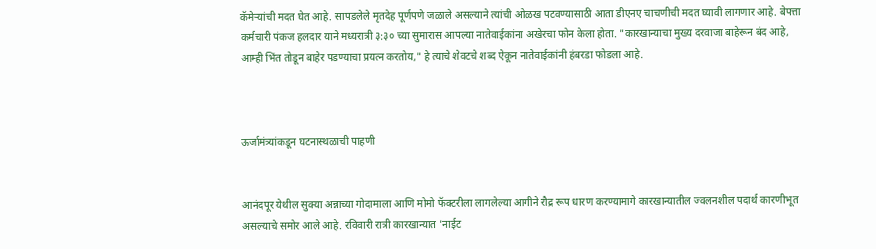कॅमेऱ्यांची मदत घेत आहे. सापडलेले मृतदेह पूर्णपणे जळाले असल्याने त्यांची ओळख पटवण्यासाठी आता डीएनए चाचणीची मदत घ्यावी लागणार आहे. बेपत्ता कर्मचारी पंकज हलदार याने मध्यरात्री ३:३० च्या सुमारास आपल्या नातेवाईकांना अखेरचा फोन केला होता. "कारखान्याचा मुख्य दरवाजा बाहेरून बंद आहे, आम्ही भिंत तोडून बाहेर पडण्याचा प्रयत्न करतोय," हे त्याचे शेवटचे शब्द ऐकून नातेवाईकांनी हंबरडा फोडला आहे.



ऊर्जामंत्र्यांकडून घटनास्थळाची पाहणी


आनंदपूर येथील सुक्या अन्नाच्या गोदामाला आणि मोमो फॅक्टरीला लागलेल्या आगीने रौद्र रूप धारण करण्यामागे कारखान्यातील ज्वलनशील पदार्थ कारणीभूत असल्याचे समोर आले आहे. रविवारी रात्री कारखान्यात 'नाईट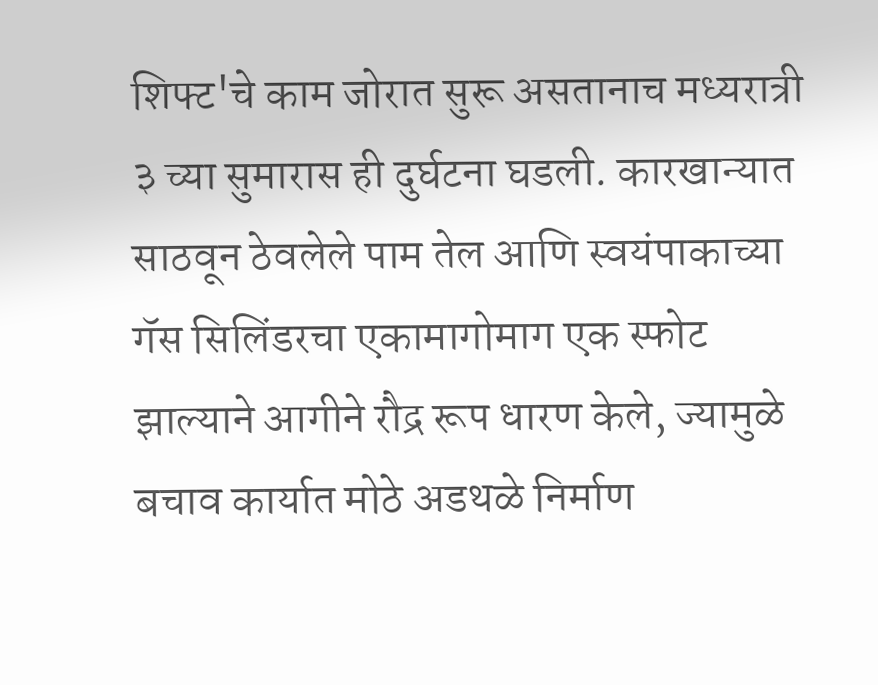शिफ्ट'चे काम जोरात सुरू असतानाच मध्यरात्री ३ च्या सुमारास ही दुर्घटना घडली. कारखान्यात साठवून ठेवलेले पाम तेल आणि स्वयंपाकाच्या गॅस सिलिंडरचा एकामागोमाग एक स्फोट झाल्याने आगीने रौद्र रूप धारण केले, ज्यामुळे बचाव कार्यात मोठे अडथळे निर्माण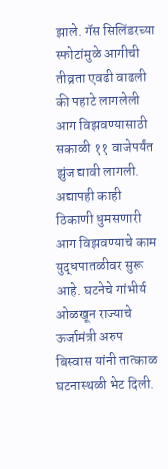झाले. गॅस सिलिंडरच्या स्फोटांमुळे आगीची तीव्रता एवढी वाढली की पहाटे लागलेली आग विझवण्यासाठी सकाळी ११ वाजेपर्यंत झुंज द्यावी लागली. अद्यापही काही ठिकाणी धुमसणारी आग विझवण्याचे काम युद्धपातळीवर सुरू आहे. घटनेचे गांभीर्य ओळखून राज्याचे ऊर्जामंत्री अरुप बिस्वास यांनी तात्काळ घटनास्थळी भेट दिली.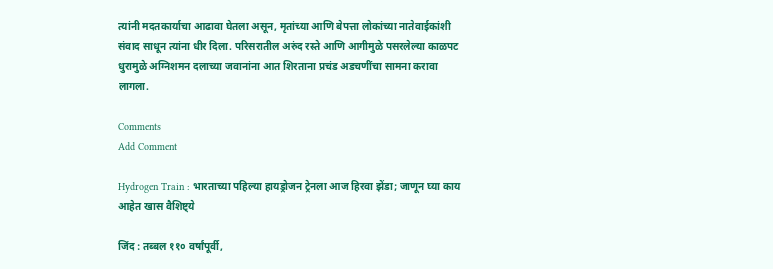त्यांनी मदतकार्याचा आढावा घेतला असून, मृतांच्या आणि बेपत्ता लोकांच्या नातेवाईकांशी संवाद साधून त्यांना धीर दिला. परिसरातील अरुंद रस्ते आणि आगीमुळे पसरलेल्या काळपट धुरामुळे अग्निशमन दलाच्या जवानांना आत शिरताना प्रचंड अडचणींचा सामना करावा लागला.

Comments
Add Comment

Hydrogen Train : भारताच्या पहिल्या हायड्रोजन ट्रेनला आज हिरवा झेंडा; जाणून घ्या काय आहेत खास वैशिष्ट्ये

जिंद : तब्बल ११० वर्षांपूर्वी,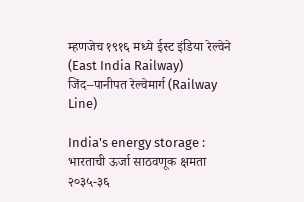म्हणजेच १९१६ मध्ये ईस्ट इंडिया रेल्वेने (East India Railway) जिंद–पानीपत रेल्वेमार्ग (Railway Line)

India's energy storage : भारताची ऊर्जा साठवणूक क्षमता २०३५-३६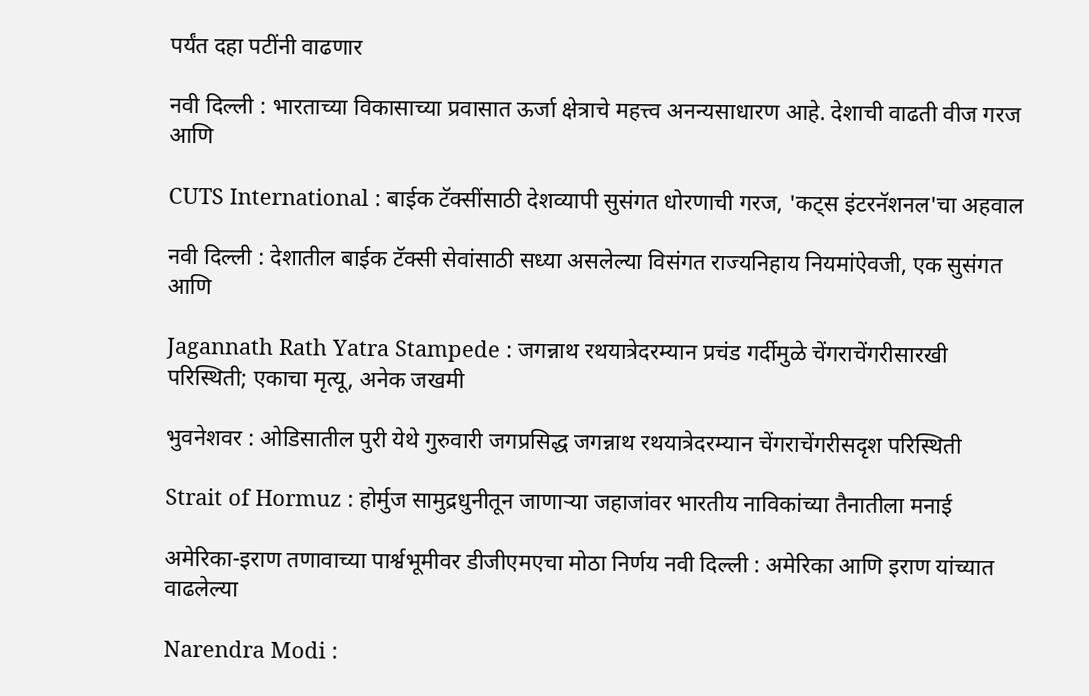पर्यंत दहा पटींनी वाढणार

नवी दिल्ली : भारताच्या विकासाच्या प्रवासात ऊर्जा क्षेत्राचे महत्त्व अनन्यसाधारण आहे. देशाची वाढती वीज गरज आणि

CUTS International : बाईक टॅक्सींसाठी देशव्यापी सुसंगत धोरणाची गरज, 'कट्स इंटरनॅशनल'चा अहवाल

नवी दिल्ली : देशातील बाईक टॅक्सी सेवांसाठी सध्या असलेल्या विसंगत राज्यनिहाय नियमांऐवजी, एक सुसंगत आणि

Jagannath Rath Yatra Stampede : जगन्नाथ रथयात्रेदरम्यान प्रचंड गर्दीमुळे चेंगराचेंगरीसारखी परिस्थिती; एकाचा मृत्यू, अनेक जखमी

भुवनेशवर : ओडिसातील पुरी येथे गुरुवारी जगप्रसिद्ध जगन्नाथ रथयात्रेदरम्यान चेंगराचेंगरीसदृश परिस्थिती

Strait of Hormuz : होर्मुज सामुद्रधुनीतून जाणाऱ्या जहाजांवर भारतीय नाविकांच्या तैनातीला मनाई

अमेरिका-इराण तणावाच्या पार्श्वभूमीवर डीजीएमएचा मोठा निर्णय नवी दिल्ली : अमेरिका आणि इराण यांच्यात वाढलेल्या

Narendra Modi :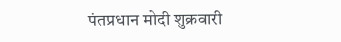पंतप्रधान मोदी शुक्रवारी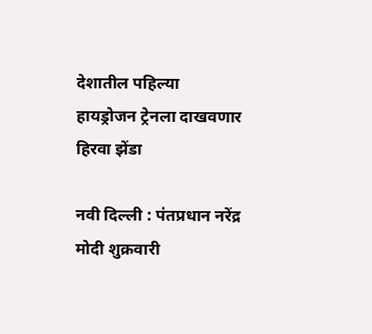देशातील पहिल्या हायड्रोजन ट्रेनला दाखवणार हिरवा झेंडा

नवी दिल्ली : पंतप्रधान नरेंद्र मोदी शुक्रवारी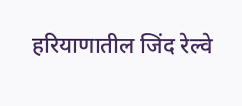हरियाणातील जिंद रेल्वे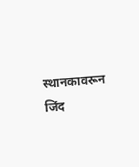स्थानकावरून जिंद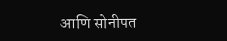आणि सोनीपत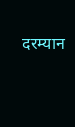दरम्यान